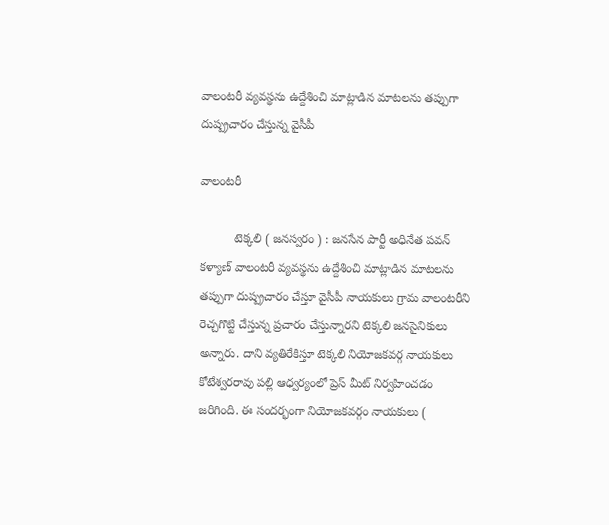వాలంటరీ వ్యవస్థను ఉద్దేశించి మాట్లాడిన మాటలను తప్పుగా దుష్ప్రచారం చేస్తున్న వైసీపీ

వాలంటరీ

          టెక్కలి ( జనస్వరం ) : జనసేన పార్టీ అధినేత పవన్ కళ్యాణ్ వాలంటరీ వ్యవస్థను ఉద్దేశించి మాట్లాడిన మాటలను తప్పుగా దుష్ప్రచారం చేస్తూ వైసీపీ నాయకులు గ్రామ వాలంటరీని రెచ్చగొట్టి చేస్తున్న ప్రచారం చేస్తున్నారని టెక్కలి జనసైనికులు అన్నారు. దాని వ్యతిరేకిస్తూ టెక్కలి నియోజకవర్గ నాయకులు కోటేశ్వరరావు పల్లి ఆధ్వర్యంలో ప్రెస్ మీట్ నిర్వహించడం జరిగింది. ఈ సందర్భంగా నియోజకవర్గం నాయకులు (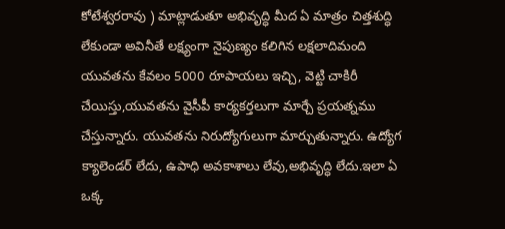కోటేశ్వరరావు ) మాట్లాడుతూ అభివృద్ధి మీద ఏ మాత్రం చిత్తశుద్ధి లేకుండా అవినీతే లక్ష్యంగా నైపుణ్యం కలిగిన లక్షలాదిమంది యువతను కేవలం 5000 రూపాయలు ఇచ్చి, వెట్టి చాకిరీ చేయిస్తు,యువతను వైసీపీ కార్యకర్తలుగా మార్చే ప్రయత్నము చేస్తున్నారు. యువతను నిరుద్యోగులుగా మార్చుతున్నారు. ఉద్యోగ క్యాలెండర్ లేదు, ఉపాధి అవకాశాలు లేవు,అభివృద్ధి లేదు.ఇలా ఏ ఒక్క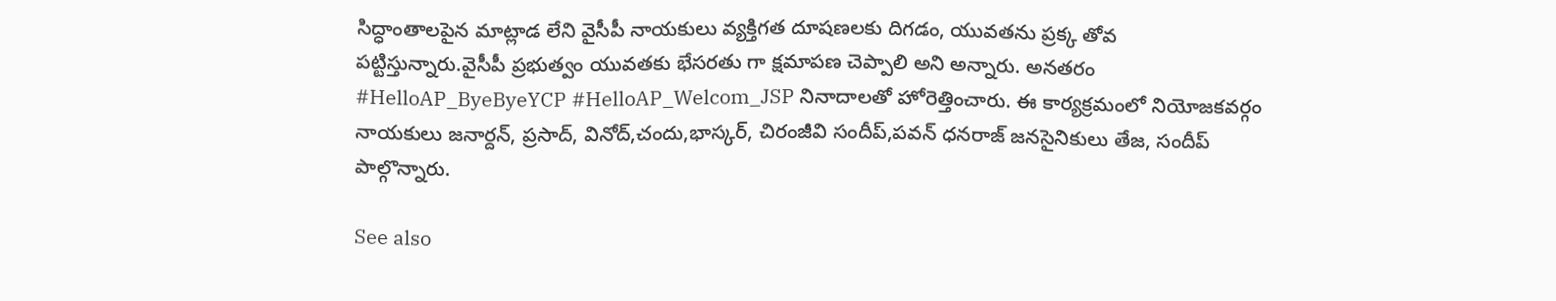సిద్ధాంతాలపైన మాట్లాడ లేని వైసీపీ నాయకులు వ్యక్తిగత దూషణలకు దిగడం, యువతను ప్రక్క తోవ పట్టిస్తున్నారు.వైసీపీ ప్రభుత్వం యువతకు భేసరతు గా క్షమాపణ చెప్పాలి అని అన్నారు. అనతరం #HelloAP_ByeByeYCP #HelloAP_Welcom_JSP నినాదాలతో హోరెత్తించారు. ఈ కార్యక్రమంలో నియోజకవర్గం నాయకులు జనార్దన్, ప్రసాద్, వినోద్,చందు,భాస్కర్, చిరంజీవి సందీప్,పవన్ ధనరాజ్ జనసైనికులు తేజ, సందీప్ పాల్గొన్నారు.

See also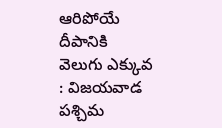ఆరిపోయే దీపానికి వెలుగు ఎక్కువ : విజయవాడ పశ్చిమ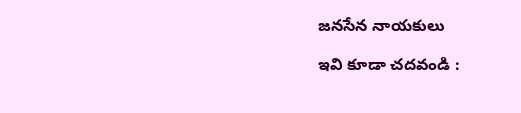జనసేన నాయకులు

ఇవి కూడా చదవండి :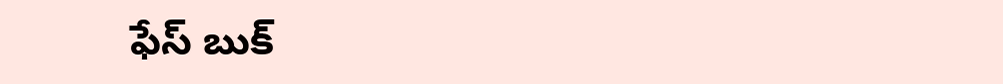ఫేస్ బుక్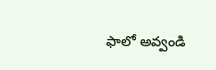ఫాలో అవ్వండి